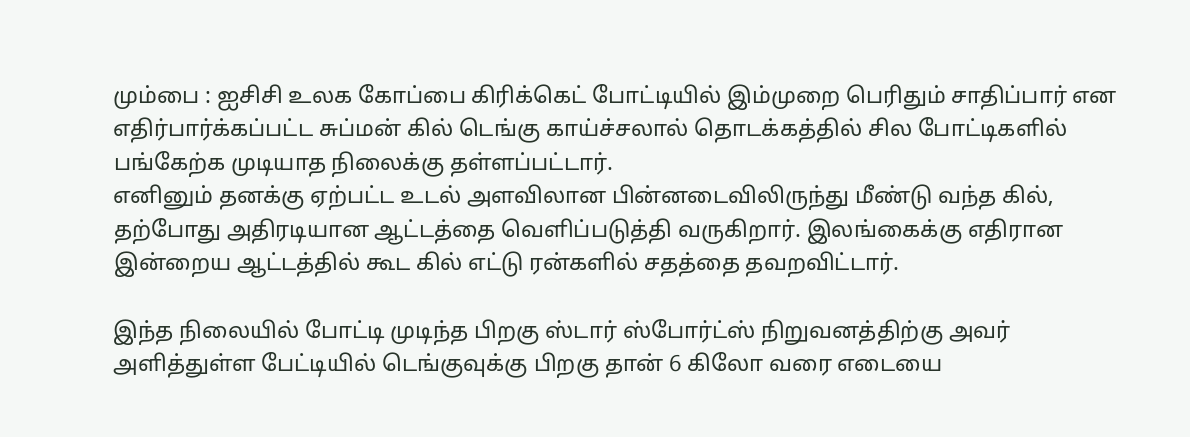மும்பை : ஐசிசி உலக கோப்பை கிரிக்கெட் போட்டியில் இம்முறை பெரிதும் சாதிப்பார் என எதிர்பார்க்கப்பட்ட சுப்மன் கில் டெங்கு காய்ச்சலால் தொடக்கத்தில் சில போட்டிகளில் பங்கேற்க முடியாத நிலைக்கு தள்ளப்பட்டார்.
எனினும் தனக்கு ஏற்பட்ட உடல் அளவிலான பின்னடைவிலிருந்து மீண்டு வந்த கில், தற்போது அதிரடியான ஆட்டத்தை வெளிப்படுத்தி வருகிறார். இலங்கைக்கு எதிரான இன்றைய ஆட்டத்தில் கூட கில் எட்டு ரன்களில் சதத்தை தவறவிட்டார்.

இந்த நிலையில் போட்டி முடிந்த பிறகு ஸ்டார் ஸ்போர்ட்ஸ் நிறுவனத்திற்கு அவர் அளித்துள்ள பேட்டியில் டெங்குவுக்கு பிறகு தான் 6 கிலோ வரை எடையை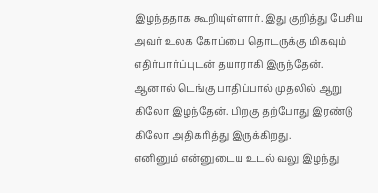இழந்ததாக கூறியுள்ளார். இது குறித்து பேசிய அவர் உலக கோப்பை தொடருக்கு மிகவும் எதிர்பார்ப்புடன் தயாராகி இருந்தேன். ஆனால் டெங்கு பாதிப்பால் முதலில் ஆறு கிலோ இழந்தேன். பிறகு தற்போது இரண்டு கிலோ அதிகரித்து இருக்கிறது.
எனினும் என்னுடைய உடல் வலு இழந்து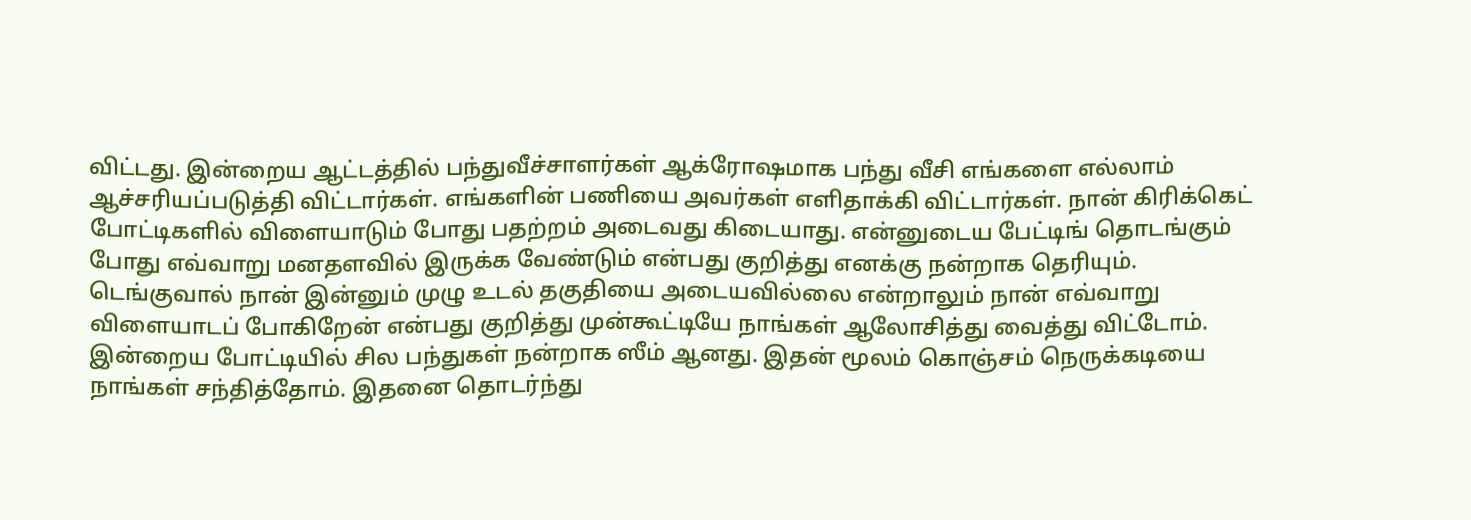விட்டது. இன்றைய ஆட்டத்தில் பந்துவீச்சாளர்கள் ஆக்ரோஷமாக பந்து வீசி எங்களை எல்லாம் ஆச்சரியப்படுத்தி விட்டார்கள். எங்களின் பணியை அவர்கள் எளிதாக்கி விட்டார்கள். நான் கிரிக்கெட் போட்டிகளில் விளையாடும் போது பதற்றம் அடைவது கிடையாது. என்னுடைய பேட்டிங் தொடங்கும் போது எவ்வாறு மனதளவில் இருக்க வேண்டும் என்பது குறித்து எனக்கு நன்றாக தெரியும்.
டெங்குவால் நான் இன்னும் முழு உடல் தகுதியை அடையவில்லை என்றாலும் நான் எவ்வாறு விளையாடப் போகிறேன் என்பது குறித்து முன்கூட்டியே நாங்கள் ஆலோசித்து வைத்து விட்டோம். இன்றைய போட்டியில் சில பந்துகள் நன்றாக ஸீம் ஆனது. இதன் மூலம் கொஞ்சம் நெருக்கடியை நாங்கள் சந்தித்தோம். இதனை தொடர்ந்து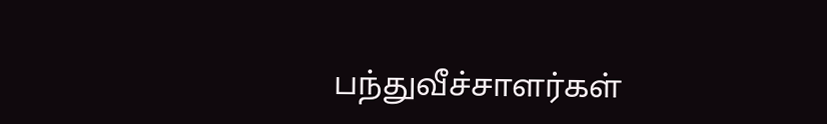பந்துவீச்சாளர்கள்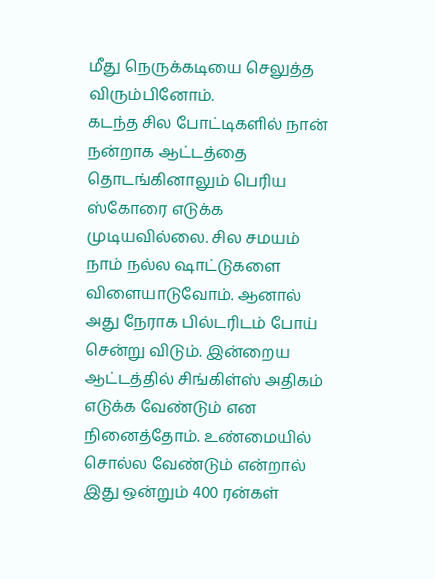மீது நெருக்கடியை செலுத்த விரும்பினோம்.
கடந்த சில போட்டிகளில் நான் நன்றாக ஆட்டத்தை தொடங்கினாலும் பெரிய ஸ்கோரை எடுக்க முடியவில்லை. சில சமயம் நாம் நல்ல ஷாட்டுகளை விளையாடுவோம். ஆனால் அது நேராக பில்டரிடம் போய் சென்று விடும். இன்றைய ஆட்டத்தில் சிங்கிள்ஸ் அதிகம் எடுக்க வேண்டும் என நினைத்தோம். உண்மையில் சொல்ல வேண்டும் என்றால் இது ஒன்றும் 400 ரன்கள்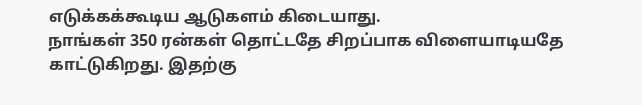எடுக்கக்கூடிய ஆடுகளம் கிடையாது.
நாங்கள் 350 ரன்கள் தொட்டதே சிறப்பாக விளையாடியதே காட்டுகிறது. இதற்கு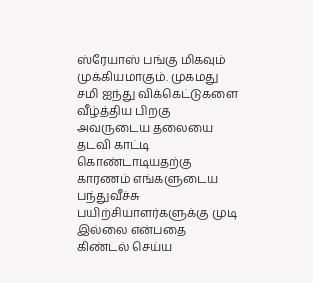ஸ்ரேயாஸ் பங்கு மிகவும் முக்கியமாகும். முகமது சமி ஐந்து விக்கெட்டுகளை வீழ்த்திய பிறகு அவருடைய தலையை தடவி காட்டி கொண்டாடியதற்கு காரணம் எங்களுடைய பந்துவீச்சு பயிற்சியாளர்களுக்கு முடி இல்லை என்பதை கிண்டல் செய்ய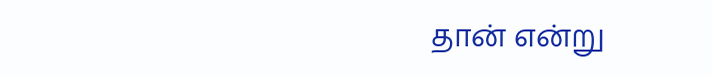தான் என்று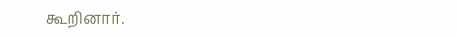கூறினார்.